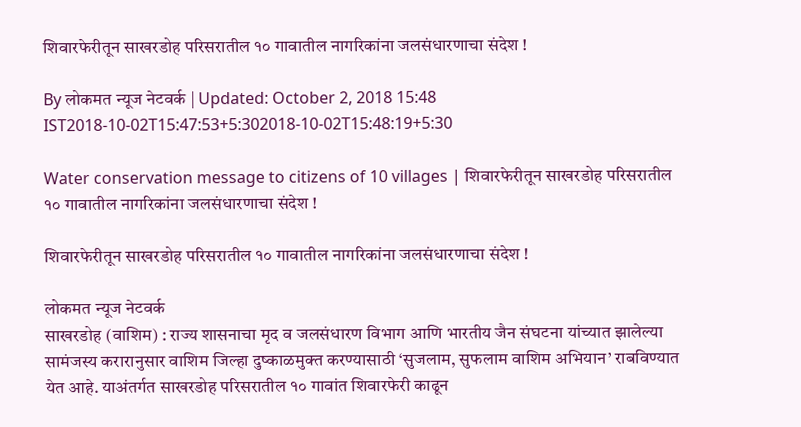शिवारफेरीतून साखरडोह परिसरातील १० गावातील नागरिकांना जलसंधारणाचा संदेश !

By लोकमत न्यूज नेटवर्क | Updated: October 2, 2018 15:48 IST2018-10-02T15:47:53+5:302018-10-02T15:48:19+5:30

Water conservation message to citizens of 10 villages | शिवारफेरीतून साखरडोह परिसरातील १० गावातील नागरिकांना जलसंधारणाचा संदेश !

शिवारफेरीतून साखरडोह परिसरातील १० गावातील नागरिकांना जलसंधारणाचा संदेश !

लोकमत न्यूज नेटवर्क
साखरडोह (वाशिम) : राज्य शासनाचा मृद व जलसंधारण विभाग आणि भारतीय जैन संघटना यांच्यात झालेल्या सामंजस्य करारानुसार वाशिम जिल्हा दुष्काळमुक्त करण्यासाठी ‘सुजलाम, सुफलाम वाशिम अभियान’ राबविण्यात येत आहे. याअंतर्गत साखरडोह परिसरातील १० गावांत शिवारफेरी काढून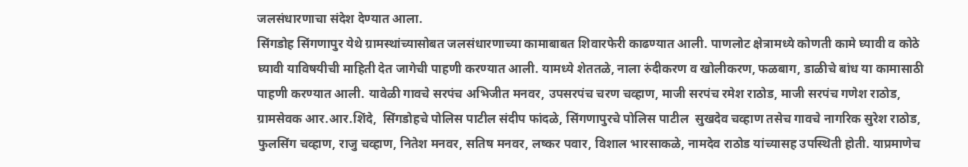जलसंधारणाचा संदेश देण्यात आला.
सिंगडोह सिंगणापुर येथे ग्रामस्थांच्यासोबत जलसंधारणाच्या कामाबाबत शिवारफेरी काढण्यात आली. पाणलोट क्षेत्रामध्ये कोणती कामे घ्यावी व कोठे घ्यावी याविषयीची माहिती देत जागेची पाहणी करण्यात आली. यामध्ये शेततळे, नाला रुंदीकरण व खोलीकरण, फळबाग, डाळीचे बांध या कामासाठी पाहणी करण्यात आली. यावेळी गावचे सरपंच अभिजीत मनवर, उपसरपंच चरण चव्हाण, माजी सरपंच रमेश राठोड, माजी सरपंच गणेश राठोड, ग्रामसेवक आर.आर.शिंदे,  सिंगडोहचे पोलिस पाटील संदीप फांदळे, सिंगणापुरचे पोलिस पाटील  सुखदेव चव्हाण तसेच गावचे नागरिक सुरेश राठोड, फुलसिंग चव्हाण, राजु चव्हाण, नितेश मनवर, सतिष मनवर, लष्कर पवार, विशाल भारसाकळे, नामदेव राठोड यांच्यासह उपस्थिती होती. याप्रमाणेच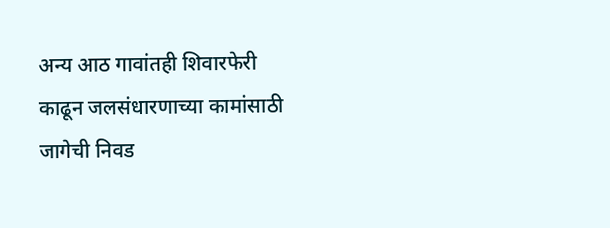अन्य आठ गावांतही शिवारफेरी काढून जलसंधारणाच्या कामांसाठी जागेची निवड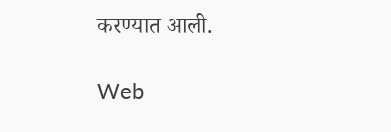करण्यात आली.

Web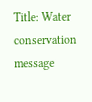Title: Water conservation message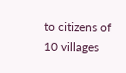to citizens of 10 villages